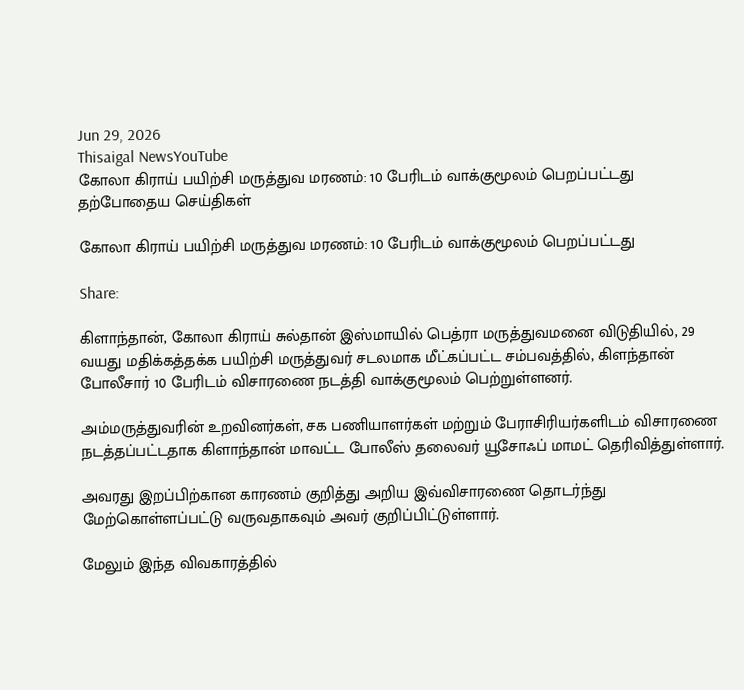Jun 29, 2026
Thisaigal NewsYouTube
கோலா கிராய் பயிற்சி மருத்துவ மரணம்: 10 பேரிடம் வாக்குமூலம் பெறப்பட்டது
தற்போதைய செய்திகள்

கோலா கிராய் பயிற்சி மருத்துவ மரணம்: 10 பேரிடம் வாக்குமூலம் பெறப்பட்டது

Share:

கிளாந்தான், கோலா கிராய் சுல்தான் இஸ்மாயில் பெத்ரா மருத்துவமனை விடுதியில், 29 வயது மதிக்கத்தக்க பயிற்சி மருத்துவர் சடலமாக மீட்கப்பட்ட சம்பவத்தில், கிளந்தான் போலீசார் 10 பேரிடம் விசாரணை நடத்தி வாக்குமூலம் பெற்றுள்ளனர்.

அம்மருத்துவரின் உறவினர்கள், சக பணியாளர்கள் மற்றும் பேராசிரியர்களிடம் விசாரணை நடத்தப்பட்டதாக கிளாந்தான் மாவட்ட போலீஸ் தலைவர் யூசோஃப் மாமட் தெரிவித்துள்ளார்.

அவரது இறப்பிற்கான காரணம் குறித்து அறிய இவ்விசாரணை தொடர்ந்து மேற்கொள்ளப்பட்டு வருவதாகவும் அவர் குறிப்பிட்டுள்ளார்.

மேலும் இந்த விவகாரத்தில்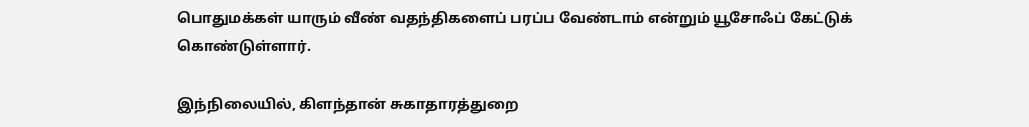பொதுமக்கள் யாரும் வீண் வதந்திகளைப் பரப்ப வேண்டாம் என்றும் யூசோஃப் கேட்டுக் கொண்டுள்ளார்.

இந்நிலையில், கிளந்தான் சுகாதாரத்துறை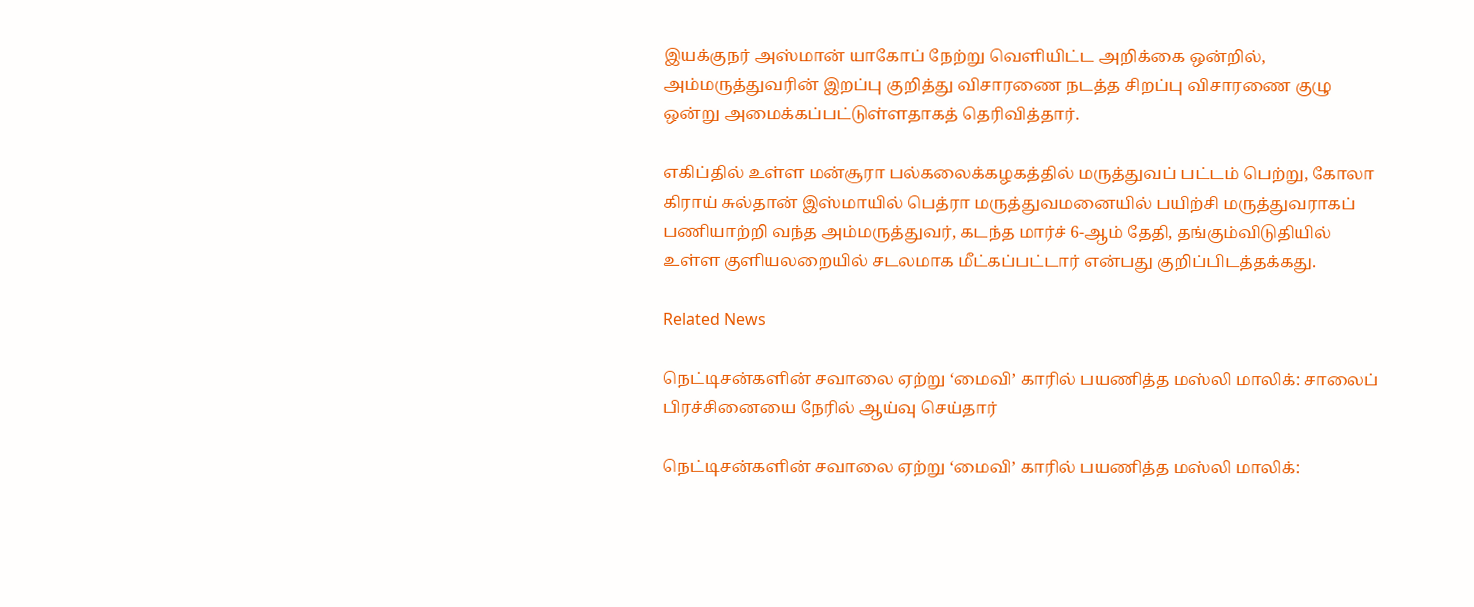இயக்குநர் அஸ்மான் யாகோப் நேற்று வெளியிட்ட அறிக்கை ஒன்றில், அம்மருத்துவரின் இறப்பு குறித்து விசாரணை நடத்த சிறப்பு விசாரணை குழு ஒன்று அமைக்கப்பட்டுள்ளதாகத் தெரிவித்தார்.

எகிப்தில் உள்ள மன்சூரா பல்கலைக்கழகத்தில் மருத்துவப் பட்டம் பெற்று, கோலா கிராய் சுல்தான் இஸ்மாயில் பெத்ரா மருத்துவமனையில் பயிற்சி மருத்துவராகப் பணியாற்றி வந்த அம்மருத்துவர், கடந்த மார்ச் 6-ஆம் தேதி, தங்கும்விடுதியில் உள்ள குளியலறையில் சடலமாக மீட்கப்பட்டார் என்பது குறிப்பிடத்தக்கது.

Related News

நெட்டிசன்களின் சவாலை ஏற்று ‘மைவி’ காரில் பயணித்த மஸ்லி மாலிக்: சாலைப் பிரச்சினையை நேரில் ஆய்வு செய்தார்

நெட்டிசன்களின் சவாலை ஏற்று ‘மைவி’ காரில் பயணித்த மஸ்லி மாலிக்: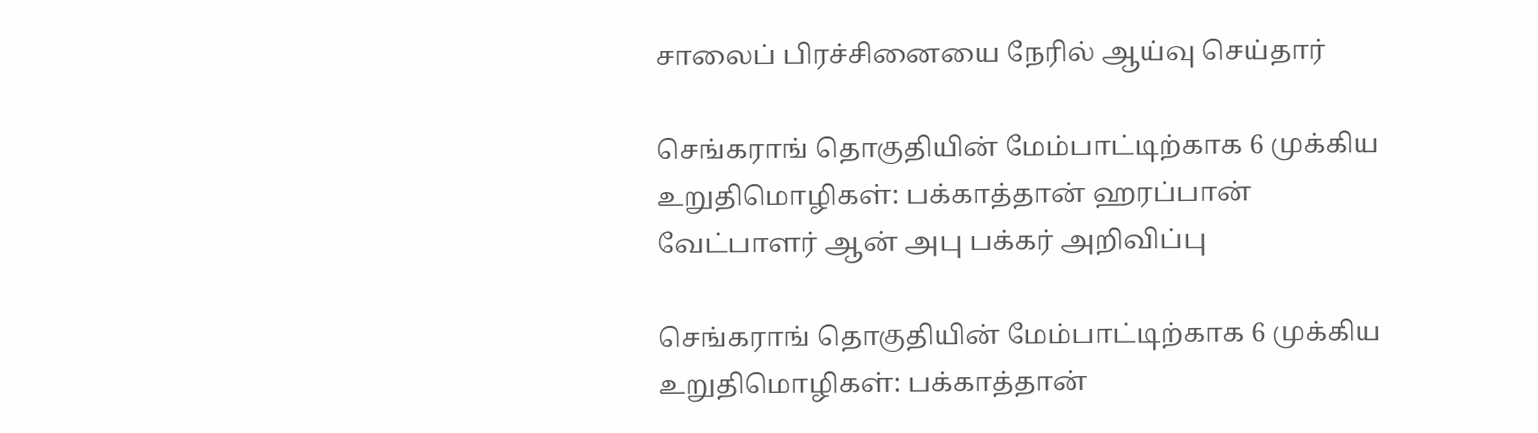சாலைப் பிரச்சினையை நேரில் ஆய்வு செய்தார்

செங்கராங் தொகுதியின் மேம்பாட்டிற்காக 6 முக்கிய உறுதிமொழிகள்: பக்காத்தான் ஹரப்பான் வேட்பாளர் ஆன் அபு பக்கர் அறிவிப்பு

செங்கராங் தொகுதியின் மேம்பாட்டிற்காக 6 முக்கிய உறுதிமொழிகள்: பக்காத்தான்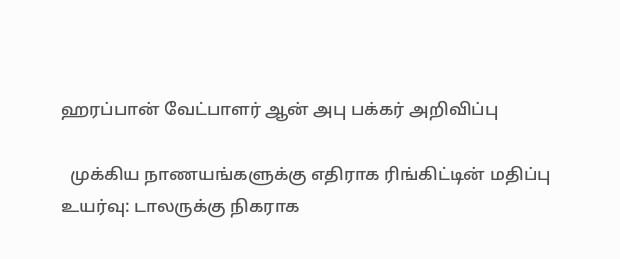ஹரப்பான் வேட்பாளர் ஆன் அபு பக்கர் அறிவிப்பு

  முக்கிய நாணயங்களுக்கு எதிராக ரிங்கிட்டின் மதிப்பு உயர்வு: டாலருக்கு நிகராக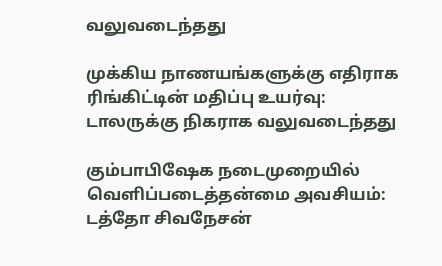வலுவடைந்தது

முக்கிய நாணயங்களுக்கு எதிராக ரிங்கிட்டின் மதிப்பு உயர்வு: டாலருக்கு நிகராக வலுவடைந்தது

கும்பாபிஷேக நடைமுறையில் வெளிப்படைத்தன்மை அவசியம்: டத்தோ சிவநேசன்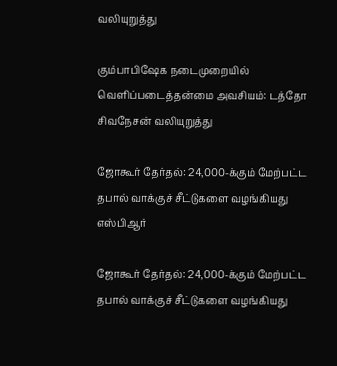வலியுறுத்து

கும்பாபிஷேக நடைமுறையில் வெளிப்படைத்தன்மை அவசியம்: டத்தோ சிவநேசன் வலியுறுத்து

ஜோகூர் தேர்தல்: 24,000-க்கும் மேற்பட்ட தபால் வாக்குச் சீட்டுகளை வழங்கியது எஸ்பிஆர்

ஜோகூர் தேர்தல்: 24,000-க்கும் மேற்பட்ட தபால் வாக்குச் சீட்டுகளை வழங்கியது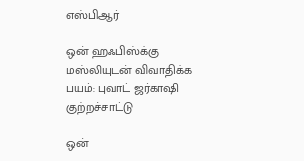எஸ்பிஆர்

ஒன் ஹஃபிஸ்க்கு மஸ்லியுடன் விவாதிக்க பயம்: புவாட் ஜர்காஷி குற்றச்சாட்டு

ஒன்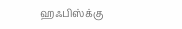ஹஃபிஸ்க்கு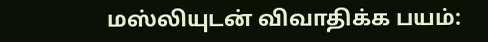மஸ்லியுடன் விவாதிக்க பயம்: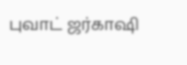புவாட் ஜர்காஷி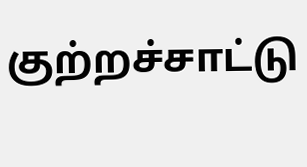குற்றச்சாட்டு